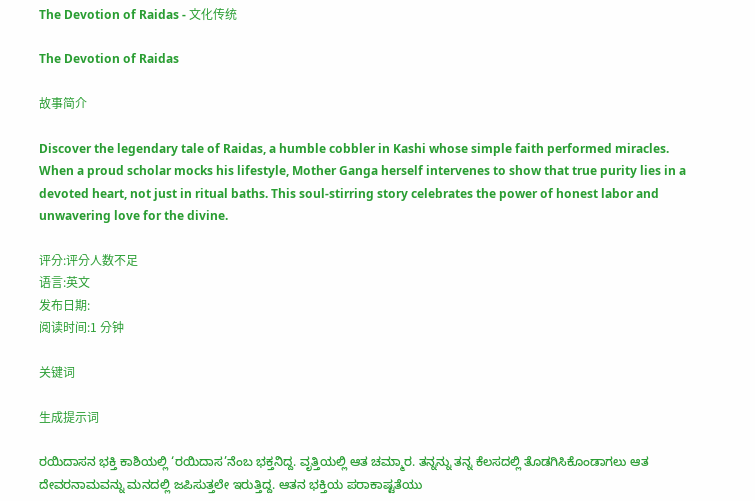The Devotion of Raidas - 文化传统

The Devotion of Raidas

故事简介

Discover the legendary tale of Raidas, a humble cobbler in Kashi whose simple faith performed miracles. When a proud scholar mocks his lifestyle, Mother Ganga herself intervenes to show that true purity lies in a devoted heart, not just in ritual baths. This soul-stirring story celebrates the power of honest labor and unwavering love for the divine.

评分:评分人数不足
语言:英文
发布日期:
阅读时间:1 分钟

关键词

生成提示词

ರಯಿದಾಸನ ಭಕ್ತಿ ಕಾಶಿಯಲ್ಲಿ ‘ರಯಿದಾಸ’ನೆಂಬ ಭಕ್ತನಿದ್ದ. ವೃತ್ತಿಯಲ್ಲಿ ಆತ ಚಮ್ಮಾರ. ತನ್ನನ್ನು ತನ್ನ ಕೆಲಸದಲ್ಲಿ ತೊಡಗಿಸಿಕೊಂಡಾಗಲು ಆತ ದೇವರನಾಮವನ್ನು ಮನದಲ್ಲಿ ಜಪಿಸುತ್ತಲೇ ಇರುತ್ತಿದ್ದ. ಆತನ ಭಕ್ತಿಯ ಪರಾಕಾಷ್ಟತೆಯು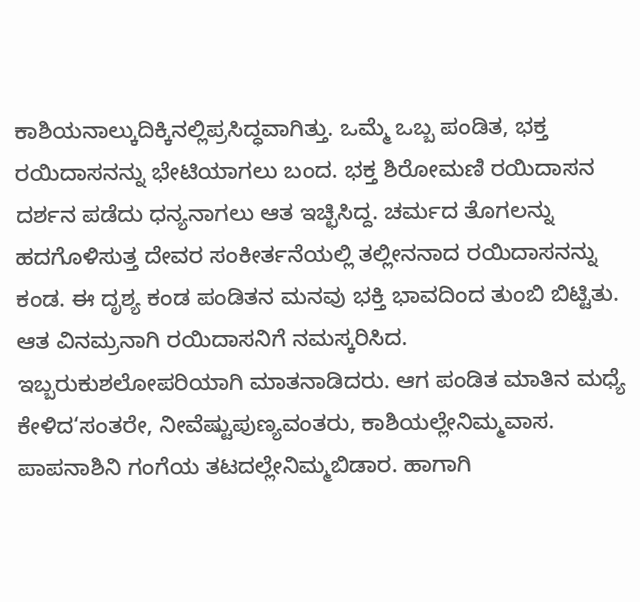ಕಾಶಿಯನಾಲ್ಕುದಿಕ್ಕಿನಲ್ಲಿಪ್ರಸಿದ್ಧವಾಗಿತ್ತು. ಒಮ್ಮೆ ಒಬ್ಬ ಪಂಡಿತ, ಭಕ್ತ ರಯಿದಾಸನನ್ನು ಭೇಟಿಯಾಗಲು ಬಂದ. ಭಕ್ತ ಶಿರೋಮಣಿ ರಯಿದಾಸನ ದರ್ಶನ ಪಡೆದು ಧನ್ಯನಾಗಲು ಆತ ಇಚ್ಛಿಸಿದ್ದ. ಚರ್ಮದ ತೊಗಲನ್ನು ಹದಗೊಳಿಸುತ್ತ ದೇವರ ಸಂಕೀರ್ತನೆಯಲ್ಲಿ ತಲ್ಲೀನನಾದ ರಯಿದಾಸನನ್ನು ಕಂಡ. ಈ ದೃಶ್ಯ ಕಂಡ ಪಂಡಿತನ ಮನವು ಭಕ್ತಿ ಭಾವದಿಂದ ತುಂಬಿ ಬಿಟ್ಟಿತು. ಆತ ವಿನಮ್ರನಾಗಿ ರಯಿದಾಸನಿಗೆ ನಮಸ್ಕರಿಸಿದ. ಇಬ್ಬರುಕುಶಲೋಪರಿಯಾಗಿ ಮಾತನಾಡಿದರು. ಆಗ ಪಂಡಿತ ಮಾತಿನ ಮಧ್ಯೆ ಕೇಳಿದ‘ಸಂತರೇ, ನೀವೆಷ್ಟುಪುಣ್ಯವಂತರು, ಕಾಶಿಯಲ್ಲೇನಿಮ್ಮವಾಸ. ಪಾಪನಾಶಿನಿ ಗಂಗೆಯ ತಟದಲ್ಲೇನಿಮ್ಮಬಿಡಾರ. ಹಾಗಾಗಿ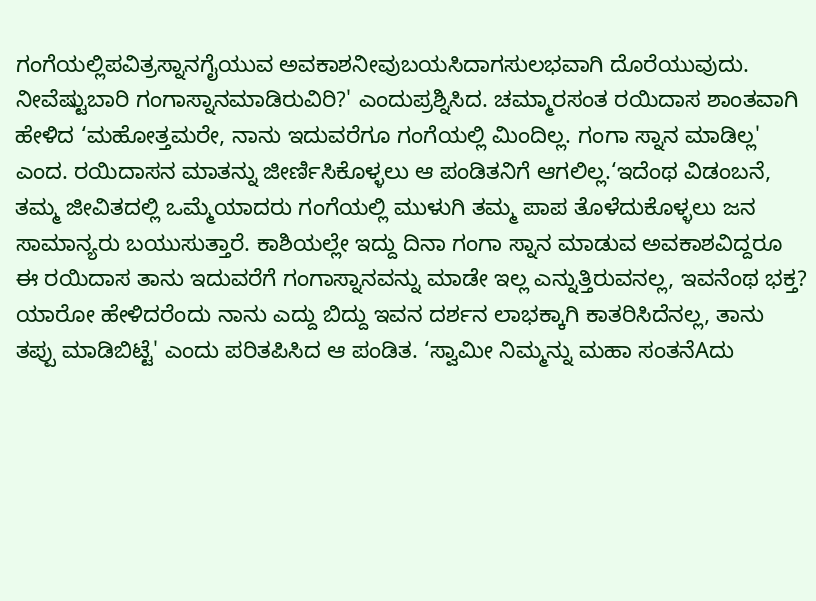ಗಂಗೆಯಲ್ಲಿಪವಿತ್ರಸ್ನಾನಗೈಯುವ ಅವಕಾಶನೀವುಬಯಸಿದಾಗಸುಲಭವಾಗಿ ದೊರೆಯುವುದು. ನೀವೆಷ್ಟುಬಾರಿ ಗಂಗಾಸ್ನಾನಮಾಡಿರುವಿರಿ?' ಎಂದುಪ್ರಶ್ನಿಸಿದ. ಚಮ್ಮಾರಸಂತ ರಯಿದಾಸ ಶಾಂತವಾಗಿ ಹೇಳಿದ ‘ಮಹೋತ್ತಮರೇ, ನಾನು ಇದುವರೆಗೂ ಗಂಗೆಯಲ್ಲಿ ಮಿಂದಿಲ್ಲ. ಗಂಗಾ ಸ್ನಾನ ಮಾಡಿಲ್ಲ' ಎಂದ. ರಯಿದಾಸನ ಮಾತನ್ನು ಜೀರ್ಣಿಸಿಕೊಳ್ಳಲು ಆ ಪಂಡಿತನಿಗೆ ಆಗಲಿಲ್ಲ.‘ಇದೆಂಥ ವಿಡಂಬನೆ, ತಮ್ಮ ಜೀವಿತದಲ್ಲಿ ಒಮ್ಮೆಯಾದರು ಗಂಗೆಯಲ್ಲಿ ಮುಳುಗಿ ತಮ್ಮ ಪಾಪ ತೊಳೆದುಕೊಳ್ಳಲು ಜನ ಸಾಮಾನ್ಯರು ಬಯುಸುತ್ತಾರೆ. ಕಾಶಿಯಲ್ಲೇ ಇದ್ದು ದಿನಾ ಗಂಗಾ ಸ್ನಾನ ಮಾಡುವ ಅವಕಾಶವಿದ್ದರೂ ಈ ರಯಿದಾಸ ತಾನು ಇದುವರೆಗೆ ಗಂಗಾಸ್ನಾನವನ್ನು ಮಾಡೇ ಇಲ್ಲ ಎನ್ನುತ್ತಿರುವನಲ್ಲ, ಇವನೆಂಥ ಭಕ್ತ? ಯಾರೋ ಹೇಳಿದರೆಂದು ನಾನು ಎದ್ದು ಬಿದ್ದು ಇವನ ದರ್ಶನ ಲಾಭಕ್ಕಾಗಿ ಕಾತರಿಸಿದೆನಲ್ಲ, ತಾನು ತಪ್ಪು ಮಾಡಿಬಿಟ್ಟೆ' ಎಂದು ಪರಿತಪಿಸಿದ ಆ ಪಂಡಿತ. ‘ಸ್ವಾಮೀ ನಿಮ್ಮನ್ನು ಮಹಾ ಸಂತನೆAದು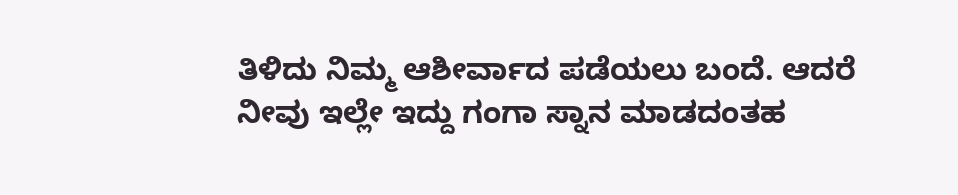ತಿಳಿದು ನಿಮ್ಮ ಆಶೀರ್ವಾದ ಪಡೆಯಲು ಬಂದೆ. ಆದರೆ ನೀವು ಇಲ್ಲೇ ಇದ್ದು ಗಂಗಾ ಸ್ನಾನ ಮಾಡದಂತಹ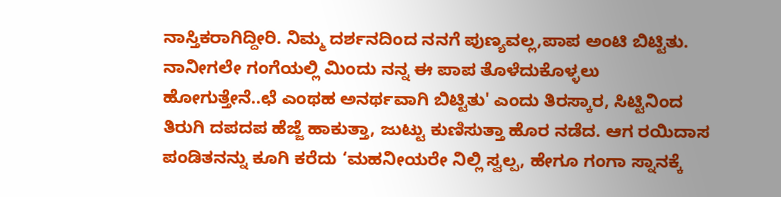ನಾಸ್ತಿಕರಾಗಿದ್ದೀರಿ. ನಿಮ್ಮ ದರ್ಶನದಿಂದ ನನಗೆ ಪುಣ್ಯವಲ್ಲ,ಪಾಪ ಅಂಟಿ ಬಿಟ್ಟಿತು. ನಾನೀಗಲೇ ಗಂಗೆಯಲ್ಲಿ ಮಿಂದು ನನ್ನ ಈ ಪಾಪ ತೊಳೆದುಕೊಳ್ಳಲು ಹೋಗುತ್ತೇನೆ..ಛೆ ಎಂಥಹ ಅನರ್ಥವಾಗಿ ಬಿಟ್ಟಿತು' ಎಂದು ತಿರಸ್ಕಾರ, ಸಿಟ್ಟಿನಿಂದ ತಿರುಗಿ ದಪದಪ ಹೆಜ್ಜೆ ಹಾಕುತ್ತಾ, ಜುಟ್ಟು ಕುಣಿಸುತ್ತಾ ಹೊರ ನಡೆದ. ಆಗ ರಯಿದಾಸ ಪಂಡಿತನನ್ನು ಕೂಗಿ ಕರೆದು ‘ಮಹನೀಯರೇ ನಿಲ್ಲಿ ಸ್ವಲ್ಪ, ಹೇಗೂ ಗಂಗಾ ಸ್ನಾನಕ್ಕೆ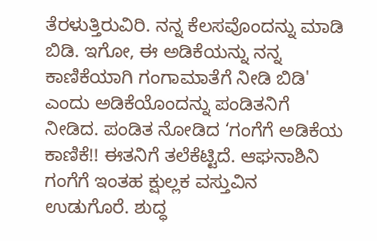ತೆರಳುತ್ತಿರುವಿರಿ. ನನ್ನ ಕೆಲಸವೊಂದನ್ನು ಮಾಡಿ ಬಿಡಿ. ಇಗೋ, ಈ ಅಡಿಕೆಯನ್ನು ನನ್ನ ಕಾಣಿಕೆಯಾಗಿ ಗಂಗಾಮಾತೆಗೆ ನೀಡಿ ಬಿಡಿ' ಎಂದು ಅಡಿಕೆಯೊಂದನ್ನು ಪಂಡಿತನಿಗೆ ನೀಡಿದ. ಪಂಡಿತ ನೋಡಿದ ‘ಗಂಗೆಗೆ ಅಡಿಕೆಯ ಕಾಣಿಕೆ!! ಈತನಿಗೆ ತಲೆಕೆಟ್ಟಿದೆ. ಆಘನಾಶಿನಿ ಗಂಗೆಗೆ ಇಂತಹ ಕ್ಷುಲ್ಲಕ ವಸ್ತುವಿನ ಉಡುಗೊರೆ. ಶುದ್ಧ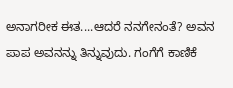ಅನಾಗರೀಕ ಈತ....ಆದರೆ ನನಗೇನಂತೆ? ಅವನ ಪಾಪ ಅವನನ್ನು ತಿನ್ನುವುದು. ಗಂಗೆಗೆ ಕಾಣಿಕೆ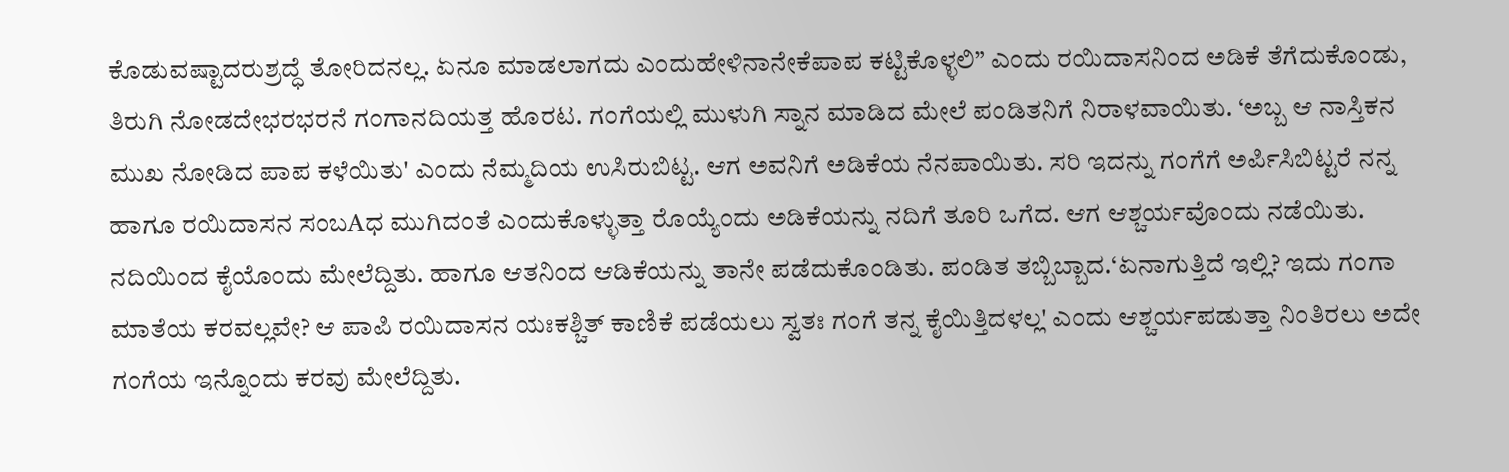ಕೊಡುವಷ್ಟಾದರುಶ್ರದ್ಧೆ ತೋರಿದನಲ್ಲ. ಏನೂ ಮಾಡಲಾಗದು ಎಂದುಹೇಳಿನಾನೇಕೆಪಾಪ ಕಟ್ಟಿಕೊಳ್ಳಲಿ” ಎಂದು ರಯಿದಾಸನಿಂದ ಅಡಿಕೆ ತೆಗೆದುಕೊಂಡು, ತಿರುಗಿ ನೋಡದೇಭರಭರನೆ ಗಂಗಾನದಿಯತ್ತ ಹೊರಟ. ಗಂಗೆಯಲ್ಲಿ ಮುಳುಗಿ ಸ್ನಾನ ಮಾಡಿದ ಮೇಲೆ ಪಂಡಿತನಿಗೆ ನಿರಾಳವಾಯಿತು. ‘ಅಬ್ಬ ಆ ನಾಸ್ತಿಕನ ಮುಖ ನೋಡಿದ ಪಾಪ ಕಳೆಯಿತು' ಎಂದು ನೆಮ್ಮದಿಯ ಉಸಿರುಬಿಟ್ಟ. ಆಗ ಅವನಿಗೆ ಅಡಿಕೆಯ ನೆನಪಾಯಿತು. ಸರಿ ಇದನ್ನು ಗಂಗೆಗೆ ಅರ್ಪಿಸಿಬಿಟ್ಟರೆ ನನ್ನ ಹಾಗೂ ರಯಿದಾಸನ ಸಂಬAಧ ಮುಗಿದಂತೆ ಎಂದುಕೊಳ್ಳುತ್ತಾ ರೊಯ್ಯೆಂದು ಅಡಿಕೆಯನ್ನು ನದಿಗೆ ತೂರಿ ಒಗೆದ. ಆಗ ಆಶ್ಚರ್ಯವೊಂದು ನಡೆಯಿತು. ನದಿಯಿಂದ ಕೈಯೊಂದು ಮೇಲೆದ್ದಿತು. ಹಾಗೂ ಆತನಿಂದ ಆಡಿಕೆಯನ್ನು ತಾನೇ ಪಡೆದುಕೊಂಡಿತು. ಪಂಡಿತ ತಬ್ಬಿಬ್ಬಾದ.‘ಏನಾಗುತ್ತಿದೆ ಇಲ್ಲಿ? ಇದು ಗಂಗಾ ಮಾತೆಯ ಕರವಲ್ಲವೇ? ಆ ಪಾಪಿ ರಯಿದಾಸನ ಯಃಕಶ್ಚಿತ್ ಕಾಣಿಕೆ ಪಡೆಯಲು ಸ್ವತಃ ಗಂಗೆ ತನ್ನ ಕೈಯಿತ್ತಿದಳಲ್ಲ' ಎಂದು ಆಶ್ಚರ್ಯಪಡುತ್ತಾ ನಿಂತಿರಲು ಅದೇ ಗಂಗೆಯ ಇನ್ನೊಂದು ಕರವು ಮೇಲೆದ್ದಿತು.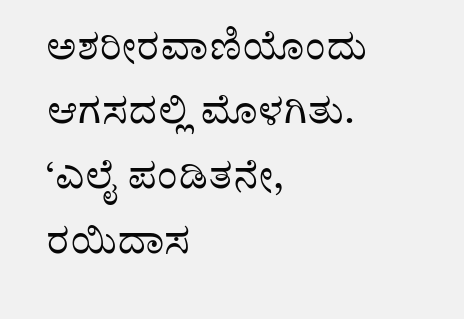ಅಶರೀರವಾಣಿಯೊಂದು ಆಗಸದಲ್ಲಿ ಮೊಳಗಿತು. ‘ಎಲೈ ಪಂಡಿತನೇ, ರಯಿದಾಸ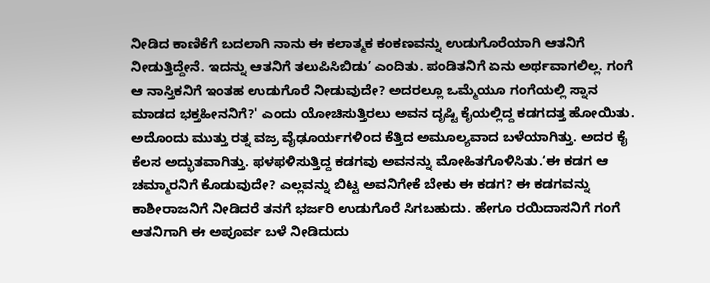ನೀಡಿದ ಕಾಣಿಕೆಗೆ ಬದಲಾಗಿ ನಾನು ಈ ಕಲಾತ್ಮಕ ಕಂಕಣವನ್ನು ಉಡುಗೊರೆಯಾಗಿ ಆತನಿಗೆ ನೀಡುತ್ತಿದ್ದೇನೆ. ಇದನ್ನು ಆತನಿಗೆ ತಲುಪಿಸಿಬಿಡು’ ಎಂದಿತು. ಪಂಡಿತನಿಗೆ ಏನು ಅರ್ಥವಾಗಲಿಲ್ಲ. ಗಂಗೆ ಆ ನಾಸ್ತಿಕನಿಗೆ ಇಂತಹ ಉಡುಗೊರೆ ನೀಡುವುದೇ? ಅದರಲ್ಲೂ ಒಮ್ಮೆಯೂ ಗಂಗೆಯಲ್ಲಿ ಸ್ನಾನ ಮಾಡದ ಭಕ್ತಹೀನನಿಗೆ?' ಎಂದು ಯೋಚಿಸುತ್ತಿರಲು ಅವನ ದೃಷ್ಟಿ ಕೈಯಲ್ಲಿದ್ದ ಕಡಗದತ್ತ ಹೋಯಿತು. ಅದೊಂದು ಮುತ್ತು ರತ್ನ ವಜ್ರ ವೈಢೂರ್ಯಗಳಿಂದ ಕೆತ್ತಿದ ಅಮೂಲ್ಯವಾದ ಬಳೆಯಾಗಿತ್ತು. ಅದರ ಕೈ ಕೆಲಸ ಅದ್ಭುತವಾಗಿತ್ತು. ಫಳಫಳಿಸುತ್ತಿದ್ದ ಕಡಗವು ಅವನನ್ನು ಮೋಹಿತಗೊಳಿಸಿತು.‘ಈ ಕಡಗ ಆ ಚಮ್ಮಾರನಿಗೆ ಕೊಡುವುದೇ? ಎಲ್ಲವನ್ನು ಬಿಟ್ಟ ಅವನಿಗೇಕೆ ಬೇಕು ಈ ಕಡಗ? ಈ ಕಡಗವನ್ನು ಕಾಶೀರಾಜನಿಗೆ ನೀಡಿದರೆ ತನಗೆ ಭರ್ಜರಿ ಉಡುಗೊರೆ ಸಿಗಬಹುದು. ಹೇಗೂ ರಯಿದಾಸನಿಗೆ ಗಂಗೆ ಆತನಿಗಾಗಿ ಈ ಅಪೂರ್ವ ಬಳೆ ನೀಡಿದುದು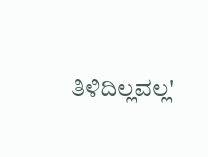ತಿಳಿದಿಲ್ಲವಲ್ಲ'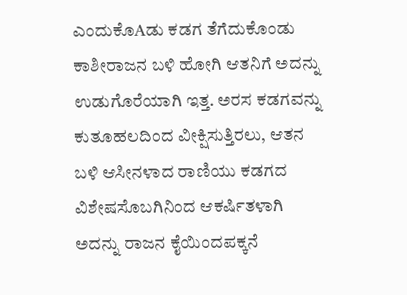ಎಂದುಕೊAಡು ಕಡಗ ತೆಗೆದುಕೊಂಡು ಕಾಶೀರಾಜನ ಬಳಿ ಹೋಗಿ ಆತನಿಗೆ ಅದನ್ನು ಉಡುಗೊರೆಯಾಗಿ ಇತ್ತ. ಅರಸ ಕಡಗವನ್ನು ಕುತೂಹಲದಿಂದ ವೀಕ್ಷಿಸುತ್ತಿರಲು, ಆತನ ಬಳಿ ಆಸೀನಳಾದ ರಾಣಿಯು ಕಡಗದ ವಿಶೇಷಸೊಬಗಿನಿಂದ ಆಕರ್ಷಿತಳಾಗಿ ಅದನ್ನು ರಾಜನ ಕೈಯಿಂದಪಕ್ಕನೆ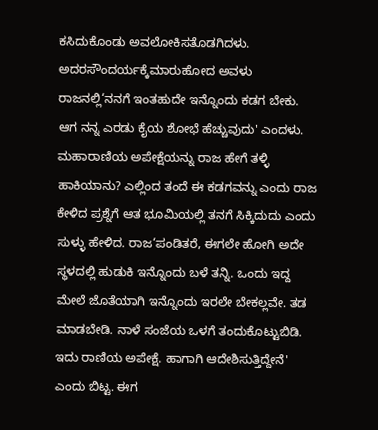ಕಸಿದುಕೊಂಡು ಅವಲೋಕಿಸತೊಡಗಿದಳು. ಅದರಸೌಂದರ್ಯಕ್ಕೆಮಾರುಹೋದ ಅವಳು ರಾಜನಲ್ಲಿ‘ನನಗೆ ಇಂತಹುದೇ ಇನ್ನೊಂದು ಕಡಗ ಬೇಕು. ಆಗ ನನ್ನ ಎರಡು ಕೈಯ ಶೋಭೆ ಹೆಚ್ಚುವುದು' ಎಂದಳು. ಮಹಾರಾಣಿಯ ಅಪೇಕ್ಷೆಯನ್ನು ರಾಜ ಹೇಗೆ ತಳ್ಳಿ ಹಾಕಿಯಾನು? ಎಲ್ಲಿಂದ ತಂದೆ ಈ ಕಡಗವನ್ನು ಎಂದು ರಾಜ ಕೇಳಿದ ಪ್ರಶ್ನೆಗೆ ಆತ ಭೂಮಿಯಲ್ಲಿ ತನಗೆ ಸಿಕ್ಕಿದುದು ಎಂದು ಸುಳ್ಳು ಹೇಳಿದ. ರಾಜ‘ಪಂಡಿತರೆ, ಈಗಲೇ ಹೋಗಿ ಅದೇ ಸ್ಥಳದಲ್ಲಿ ಹುಡುಕಿ ಇನ್ನೊಂದು ಬಳೆ ತನ್ನಿ. ಒಂದು ಇದ್ದ ಮೇಲೆ ಜೊತೆಯಾಗಿ ಇನ್ನೊಂದು ಇರಲೇ ಬೇಕಲ್ಲವೇ. ತಡ ಮಾಡಬೇಡಿ. ನಾಳೆ ಸಂಜೆಯ ಒಳಗೆ ತಂದುಕೊಟ್ಟುಬಿಡಿ. ಇದು ರಾಣಿಯ ಅಪೇಕ್ಷೆ. ಹಾಗಾಗಿ ಆದೇಶಿಸುತ್ತಿದ್ದೇನೆ' ಎಂದು ಬಿಟ್ಟ. ಈಗ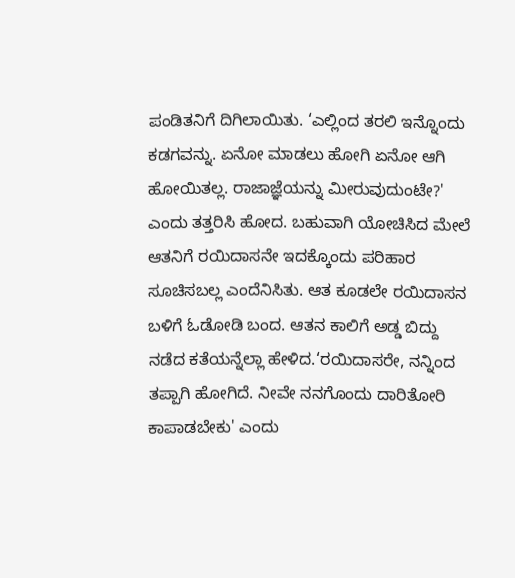ಪಂಡಿತನಿಗೆ ದಿಗಿಲಾಯಿತು. ‘ಎಲ್ಲಿಂದ ತರಲಿ ಇನ್ನೊಂದು ಕಡಗವನ್ನು. ಏನೋ ಮಾಡಲು ಹೋಗಿ ಏನೋ ಆಗಿ ಹೋಯಿತಲ್ಲ. ರಾಜಾಜ್ಞೆಯನ್ನು ಮೀರುವುದುಂಟೇ?' ಎಂದು ತತ್ತರಿಸಿ ಹೋದ. ಬಹುವಾಗಿ ಯೋಚಿಸಿದ ಮೇಲೆ ಆತನಿಗೆ ರಯಿದಾಸನೇ ಇದಕ್ಕೊಂದು ಪರಿಹಾರ ಸೂಚಿಸಬಲ್ಲ ಎಂದೆನಿಸಿತು. ಆತ ಕೂಡಲೇ ರಯಿದಾಸನ ಬಳಿಗೆ ಓಡೋಡಿ ಬಂದ. ಆತನ ಕಾಲಿಗೆ ಅಡ್ಡ ಬಿದ್ದು ನಡೆದ ಕತೆಯನ್ನೆಲ್ಲಾ ಹೇಳಿದ.‘ರಯಿದಾಸರೇ, ನನ್ನಿಂದ ತಪ್ಪಾಗಿ ಹೋಗಿದೆ. ನೀವೇ ನನಗೊಂದು ದಾರಿತೋರಿ ಕಾಪಾಡಬೇಕು' ಎಂದು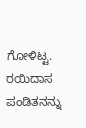ಗೋಳಿಟ್ಟ. ರಯಿದಾಸ ಪಂಡಿತನನ್ನು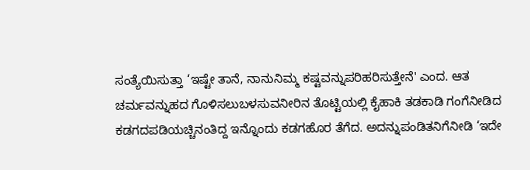ಸಂತ್ಯೆಯಿಸುತ್ತಾ ‘ಇಷ್ಟೇ ತಾನೆ, ನಾನುನಿಮ್ಮ ಕಷ್ಟವನ್ನುಪರಿಹರಿಸುತ್ತೇನೆ' ಎಂದ. ಆತ ಚರ್ಮವನ್ನುಹದ ಗೊಳಿಸಲುಬಳಸುವನೀರಿನ ತೊಟ್ಟಿಯಲ್ಲಿ ಕೈಹಾಕಿ ತಡಕಾಡಿ ಗಂಗೆನೀಡಿದ ಕಡಗದಪಡಿಯಚ್ಚಿನಂತಿದ್ದ ಇನ್ನೊಂದು ಕಡಗಹೊರ ತೆಗೆದ. ಅದನ್ನುಪಂಡಿತನಿಗೆನೀಡಿ ‘ಇದೇ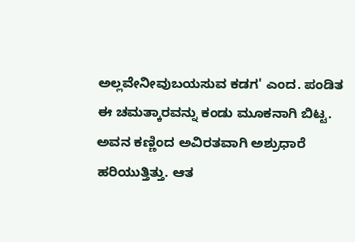ಅಲ್ಲವೇನೀವುಬಯಸುವ ಕಡಗ' ಎಂದ. ಪಂಡಿತ ಈ ಚಮತ್ಕಾರವನ್ನು ಕಂಡು ಮೂಕನಾಗಿ ಬಿಟ್ಟ. ಅವನ ಕಣ್ಣಿಂದ ಅವಿರತವಾಗಿ ಅಶ್ರುಧಾರೆ ಹರಿಯುತ್ತಿತ್ತು. ಆತ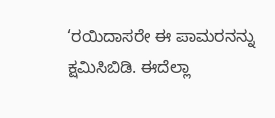‘ರಯಿದಾಸರೇ ಈ ಪಾಮರನನ್ನು ಕ್ಷಮಿಸಿಬಿಡಿ. ಈದೆಲ್ಲಾ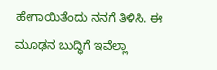ಹೇಗಾಯಿತೆಂದು ನನಗೆ ತಿಳಿಸಿ. ಈ ಮೂಢನ ಬುದ್ಧಿಗೆ ಇವೆಲ್ಲಾ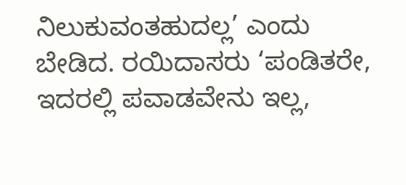ನಿಲುಕುವಂತಹುದಲ್ಲ’ ಎಂದು ಬೇಡಿದ. ರಯಿದಾಸರು ‘ಪಂಡಿತರೇ, ಇದರಲ್ಲಿ ಪವಾಡವೇನು ಇಲ್ಲ,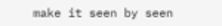make it seen by seen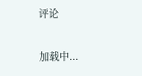评论

加载中...